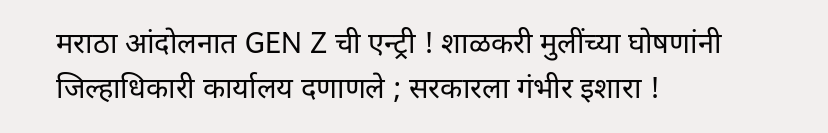मराठा आंदोलनात GEN Z ची एन्ट्री ! शाळकरी मुलींच्या घोषणांनी जिल्हाधिकारी कार्यालय दणाणले ; सरकारला गंभीर इशारा !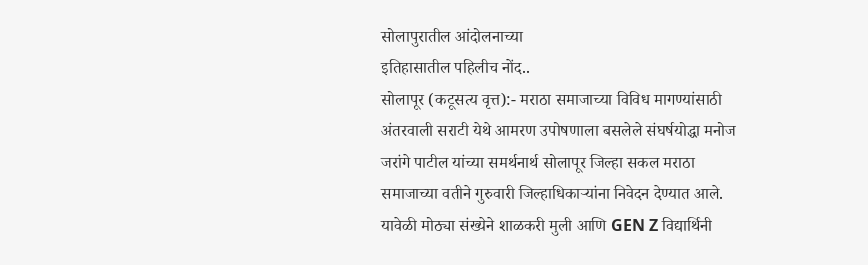सोलापुरातील आंदोलनाच्या
इतिहासातील पहिलीच नोंद..
सोलापूर (कटूसत्य वृत्त):- मराठा समाजाच्या विविध मागण्यांसाठी अंतरवाली सराटी येथे आमरण उपोषणाला बसलेले संघर्षयोद्धा मनोज जरांगे पाटील यांच्या समर्थनार्थ सोलापूर जिल्हा सकल मराठा समाजाच्या वतीने गुरुवारी जिल्हाधिकाऱ्यांना निवेदन देण्यात आले. यावेळी मोठ्या संख्येने शाळकरी मुली आणि GEN Z विद्यार्थिनी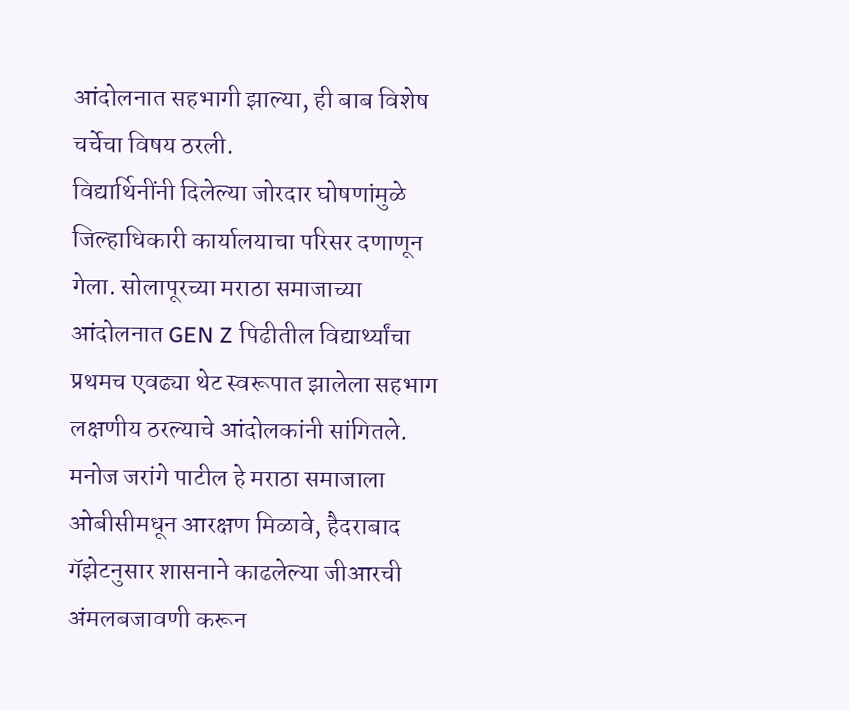आंदोलनात सहभागी झाल्या, ही बाब विशेष चर्चेचा विषय ठरली.
विद्यार्थिनींनी दिलेल्या जोरदार घोषणांमुळे जिल्हाधिकारी कार्यालयाचा परिसर दणाणून गेला. सोलापूरच्या मराठा समाजाच्या आंदोलनात GEN Z पिढीतील विद्यार्थ्यांचा प्रथमच एवढ्या थेट स्वरूपात झालेला सहभाग लक्षणीय ठरल्याचे आंदोलकांनी सांगितले.
मनोज जरांगे पाटील हे मराठा समाजाला ओबीसीमधून आरक्षण मिळावे, हैदराबाद गॅझेटनुसार शासनाने काढलेल्या जीआरची अंमलबजावणी करून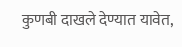कुणबी दाखले देण्यात यावेत,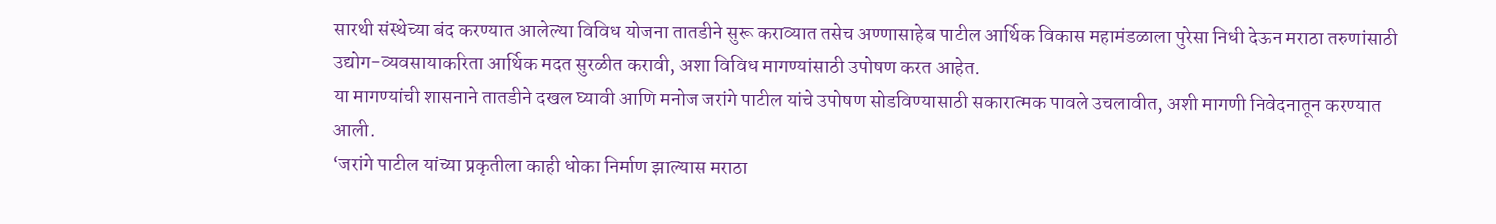सारथी संस्थेच्या बंद करण्यात आलेल्या विविध योजना तातडीने सुरू कराव्यात तसेच अण्णासाहेब पाटील आर्थिक विकास महामंडळाला पुरेसा निधी देऊन मराठा तरुणांसाठी उद्योग-व्यवसायाकरिता आर्थिक मदत सुरळीत करावी, अशा विविध मागण्यांसाठी उपोषण करत आहेत.
या मागण्यांची शासनाने तातडीने दखल घ्यावी आणि मनोज जरांगे पाटील यांचे उपोषण सोडविण्यासाठी सकारात्मक पावले उचलावीत, अशी मागणी निवेदनातून करण्यात आली.
‘जरांगे पाटील यांच्या प्रकृतीला काही धोका निर्माण झाल्यास मराठा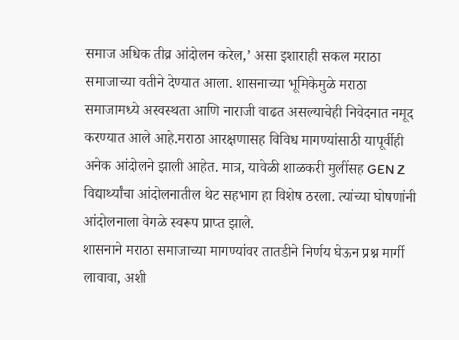समाज अधिक तीव्र आंदोलन करेल,’ असा इशाराही सकल मराठा समाजाच्या वतीने देण्यात आला. शासनाच्या भूमिकेमुळे मराठा समाजामध्ये अस्वस्थता आणि नाराजी वाढत असल्याचेही निवेदनात नमूद करण्यात आले आहे.मराठा आरक्षणासह विविध मागण्यांसाठी यापूर्वीही अनेक आंदोलने झाली आहेत. मात्र, यावेळी शाळकरी मुलींसह GEN Z विद्यार्थ्यांचा आंदोलनातील थेट सहभाग हा विशेष ठरला. त्यांच्या घोषणांनी आंदोलनाला वेगळे स्वरूप प्राप्त झाले.
शासनाने मराठा समाजाच्या मागण्यांवर तातडीने निर्णय घेऊन प्रश्न मार्गी लावावा, अशी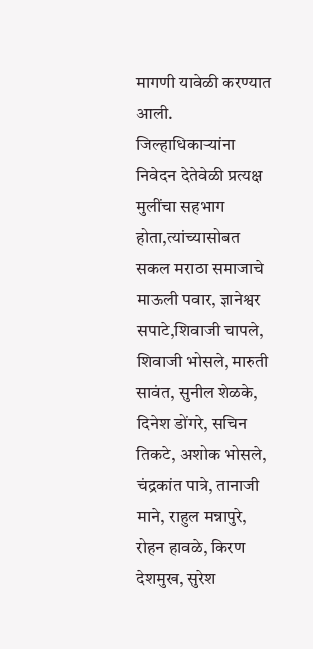मागणी यावेळी करण्यात आली. जिल्हाधिकाऱ्यांना निवेदन देतेवेळी प्रत्यक्ष मुलींचा सहभाग होता,त्यांच्यासोबत सकल मराठा समाजाचे माऊली पवार, ज्ञानेश्वर सपाटे,शिवाजी चापले, शिवाजी भोसले, मारुती सावंत, सुनील शेळके, दिनेश डोंगरे, सचिन तिकटे, अशोक भोसले, चंद्रकांत पात्रे, तानाजी माने, राहुल मन्नापुरे, रोहन हावळे, किरण देशमुख, सुरेश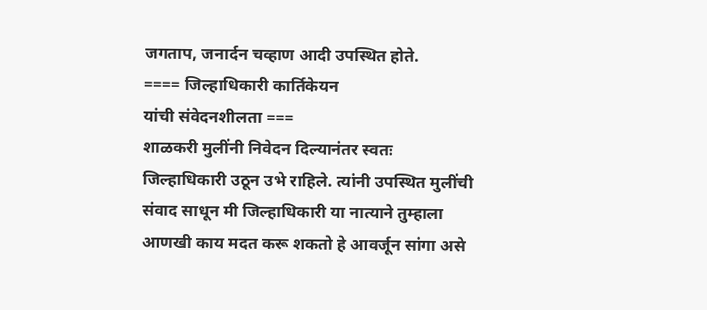जगताप, जनार्दन चव्हाण आदी उपस्थित होते.
==== जिल्हाधिकारी कार्तिकेयन
यांची संवेदनशीलता ===
शाळकरी मुलींनी निवेदन दिल्यानंतर स्वतः जिल्हाधिकारी उठून उभे राहिले. त्यांनी उपस्थित मुलींची संवाद साधून मी जिल्हाधिकारी या नात्याने तुम्हाला आणखी काय मदत करू शकतो हे आवर्जून सांगा असे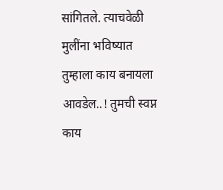सांगितले. त्याचवेळी मुलींना भविष्यात तुम्हाला काय बनायला आवडेल..! तुमची स्वप्न काय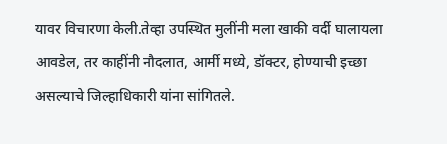यावर विचारणा केली.तेव्हा उपस्थित मुलींनी मला खाकी वर्दी घालायला आवडेल, तर काहींनी नौदलात, आर्मी मध्ये, डॉक्टर, होण्याची इच्छा असल्याचे जिल्हाधिकारी यांना सांगितले.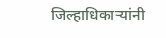जिल्हाधिकाऱ्यांनी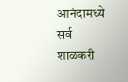आनंदामध्ये सर्व शाळकरी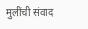मुलींची संवाद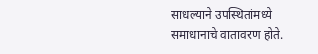साधल्याने उपस्थितांमध्ये समाधानाचे वातावरण होते.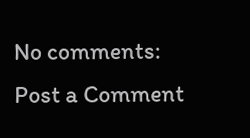No comments:
Post a Comment